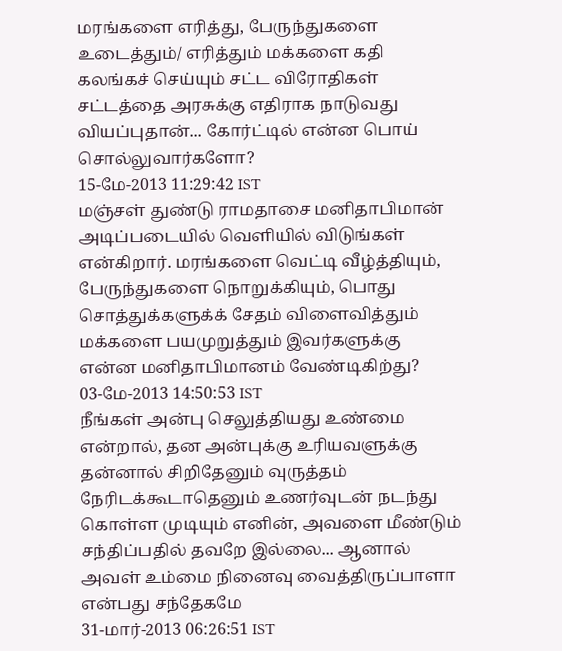மரங்களை எரித்து, பேருந்துகளை உடைத்தும்/ எரித்தும் மக்களை கதி கலங்கச் செய்யும் சட்ட விரோதிகள் சட்டத்தை அரசுக்கு எதிராக நாடுவது வியப்புதான்... கோர்ட்டில் என்ன பொய் சொல்லுவார்களோ?
15-மே-2013 11:29:42 IST
மஞ்சள் துண்டு ராமதாசை மனிதாபிமான் அடிப்படையில் வெளியில் விடுங்கள் என்கிறார். மரங்களை வெட்டி வீழ்த்தியும், பேருந்துகளை நொறுக்கியும், பொது சொத்துக்களுக்க் சேதம் விளைவித்தும் மக்களை பயமுறுத்தும் இவர்களுக்கு என்ன மனிதாபிமானம் வேண்டிகிற்து?
03-மே-2013 14:50:53 IST
நீங்கள் அன்பு செலுத்தியது உண்மை என்றால், தன அன்புக்கு உரியவளுக்கு தன்னால் சிறிதேனும் வுருத்தம் நேரிடக்கூடாதெனும் உணர்வுடன் நடந்து கொள்ள முடியும் எனின், அவளை மீண்டும் சந்திப்பதில் தவறே இல்லை... ஆனால் அவள் உம்மை நினைவு வைத்திருப்பாளா என்பது சந்தேகமே
31-மார்-2013 06:26:51 IST